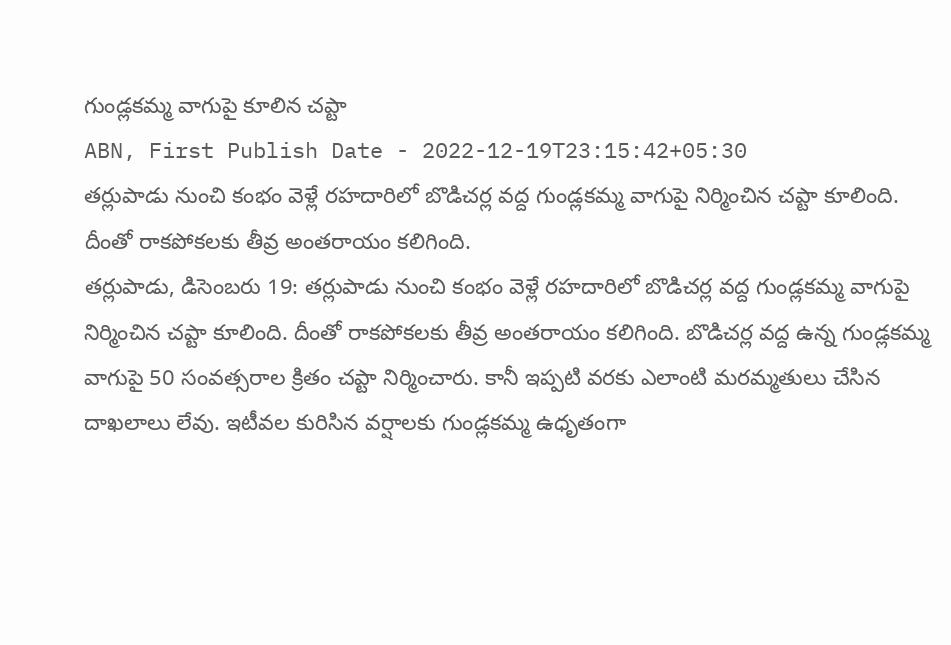గుండ్లకమ్మ వాగుపై కూలిన చప్టా
ABN, First Publish Date - 2022-12-19T23:15:42+05:30
తర్లుపాడు నుంచి కంభం వెళ్లే రహదారిలో బొడిచర్ల వద్ద గుండ్లకమ్మ వాగుపై నిర్మించిన చప్టా కూలింది. దీంతో రాకపోకలకు తీవ్ర అంతరాయం కలిగింది.
తర్లుపాడు, డిసెంబరు 19: తర్లుపాడు నుంచి కంభం వెళ్లే రహదారిలో బొడిచర్ల వద్ద గుండ్లకమ్మ వాగుపై నిర్మించిన చప్టా కూలింది. దీంతో రాకపోకలకు తీవ్ర అంతరాయం కలిగింది. బొడిచర్ల వద్ద ఉన్న గుండ్లకమ్మ వాగుపై 50 సంవత్సరాల క్రితం చప్టా నిర్మించారు. కానీ ఇప్పటి వరకు ఎలాంటి మరమ్మతులు చేసిన దాఖలాలు లేవు. ఇటీవల కురిసిన వర్షాలకు గుండ్లకమ్మ ఉధృతంగా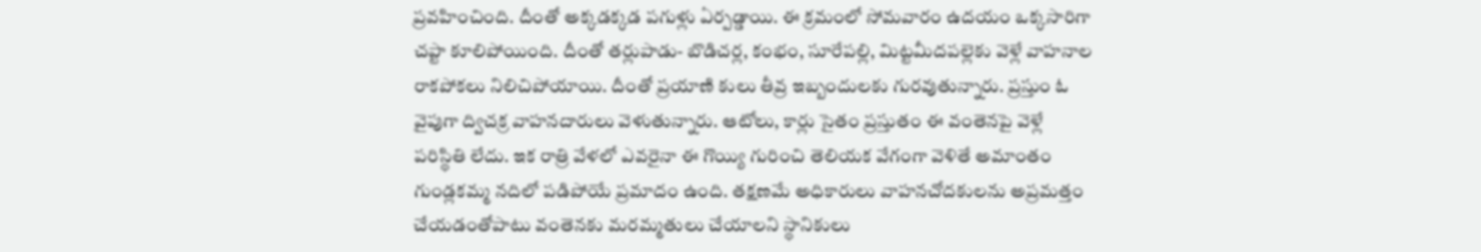ప్రవహించింది. దీంతో అక్కడక్కడ పగుళ్లు ఏర్పడ్డాయి. ఈ క్రమంలో సోమవారం ఉదయం ఒక్కసారిగా చప్టా కూలిపోయింది. దీంతో తర్లుపాడు- బొడిచర్ల, కంభం, సూరేపల్లి, మిట్టమీదపల్లెకు వెళ్లే వాహనాల రాకపోకలు నిలిచిపోయాయి. దీంతో ప్రయాణి కులు తీవ్ర ఇబ్బందులకు గురవుతున్నారు. ప్రస్తుం ఓ వైపుగా ద్విచక్ర వాహనదారులు వెళుతున్నారు. ఆటోలు, కార్లు సైతం ప్రస్తుతం ఈ వంతెనపై వెళ్లే పరిస్థితి లేదు. ఇక రాత్రి వేళలో ఎవరైనా ఈ గొయ్యి గురించి తెలియక వేగంగా వెళితే అమాంతం గుండ్లకమ్మ నదిలో పడిపోయే ప్రమాదం ఉంది. తక్షణమే అధికారులు వాహనచోదకులను అప్రమత్తం చేయడంతోపాటు వంతెనకు మరమ్మతులు చేయాలని స్థానికులు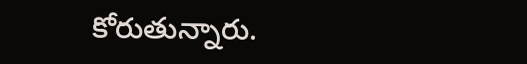కోరుతున్నారు.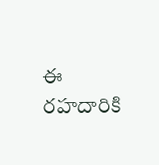ఈ రహదారికి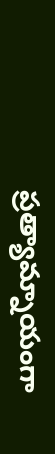ప్రత్యామ్నాయంగా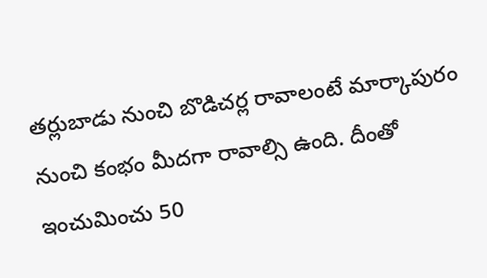తర్లుబాడు నుంచి బొడిచర్ల రావాలంటే మార్కాపురం నుంచి కంభం మీదగా రావాల్సి ఉంది. దీంతో ఇంచుమించు 50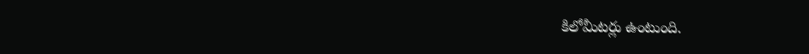కిలోమీటర్లు ఉంటుంది.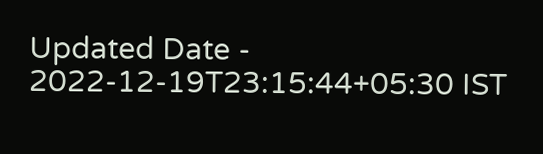Updated Date - 2022-12-19T23:15:44+05:30 IST